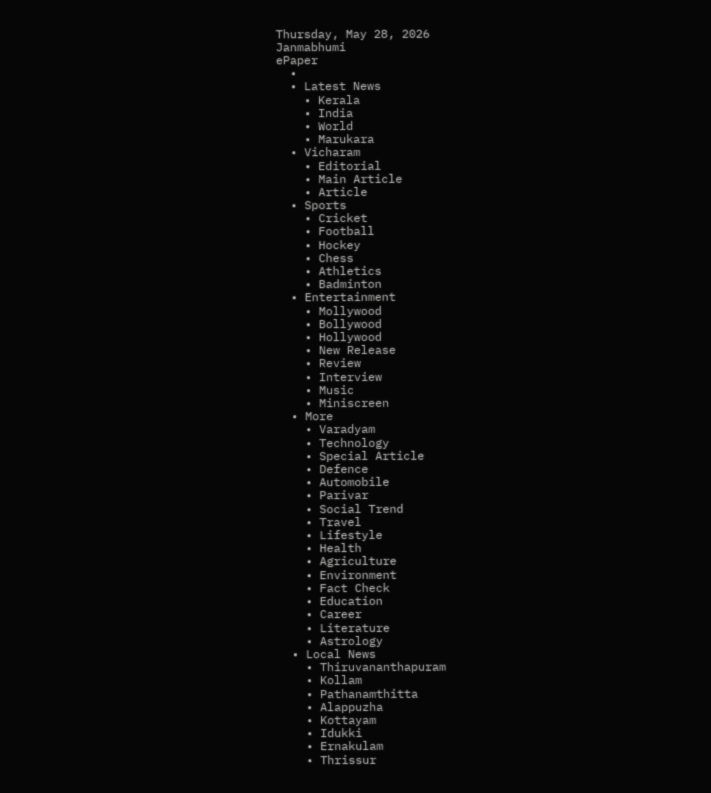Thursday, May 28, 2026
Janmabhumi
ePaper
  •
  • Latest News
    • Kerala
    • India
    • World
    • Marukara
  • Vicharam
    • Editorial
    • Main Article
    • Article
  • Sports
    • Cricket
    • Football
    • Hockey
    • Chess
    • Athletics
    • Badminton
  • Entertainment
    • Mollywood
    • Bollywood
    • Hollywood
    • New Release
    • Review
    • Interview
    • Music
    • Miniscreen
  • More
    • Varadyam
    • Technology
    • Special Article
    • Defence
    • Automobile
    • Parivar
    • Social Trend
    • Travel
    • Lifestyle
    • Health
    • Agriculture
    • Environment
    • Fact Check
    • Education
    • Career
    • Literature
    • Astrology
  • Local News
    • Thiruvananthapuram
    • Kollam
    • Pathanamthitta
    • Alappuzha
    • Kottayam
    • Idukki
    • Ernakulam
    • Thrissur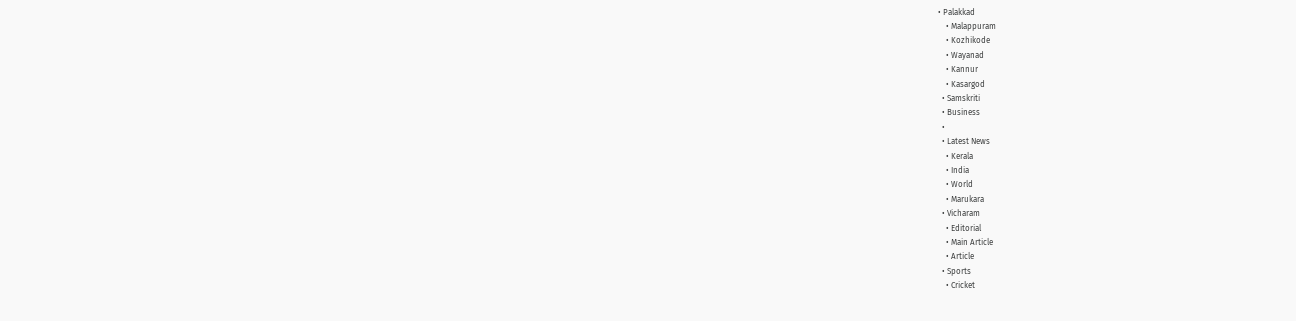• Palakkad
    • Malappuram
    • Kozhikode
    • Wayanad
    • Kannur
    • Kasargod
  • Samskriti
  • Business
  •
  • Latest News
    • Kerala
    • India
    • World
    • Marukara
  • Vicharam
    • Editorial
    • Main Article
    • Article
  • Sports
    • Cricket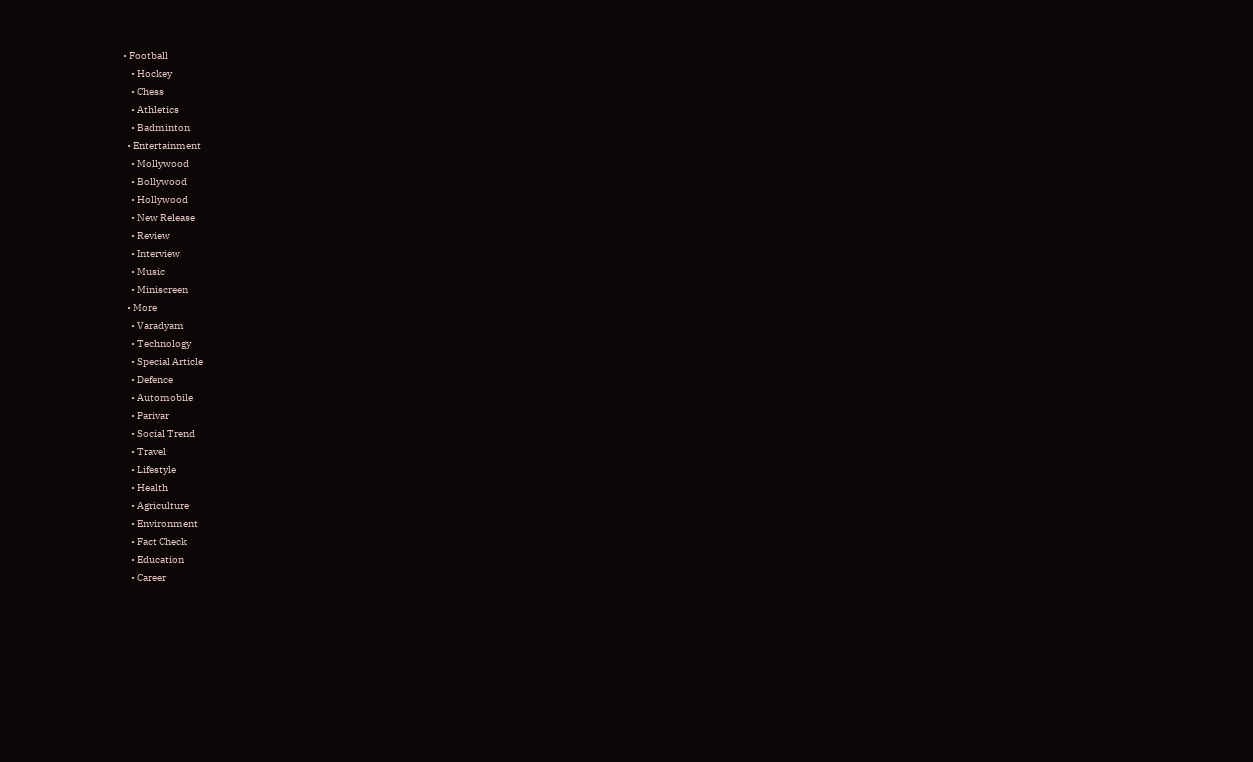• Football
    • Hockey
    • Chess
    • Athletics
    • Badminton
  • Entertainment
    • Mollywood
    • Bollywood
    • Hollywood
    • New Release
    • Review
    • Interview
    • Music
    • Miniscreen
  • More
    • Varadyam
    • Technology
    • Special Article
    • Defence
    • Automobile
    • Parivar
    • Social Trend
    • Travel
    • Lifestyle
    • Health
    • Agriculture
    • Environment
    • Fact Check
    • Education
    • Career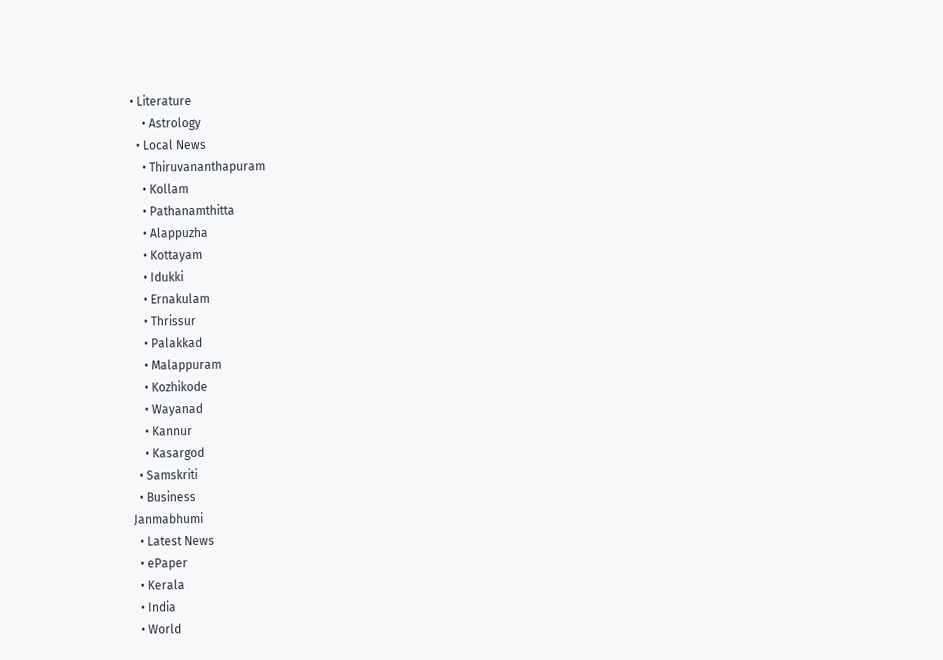• Literature
    • Astrology
  • Local News
    • Thiruvananthapuram
    • Kollam
    • Pathanamthitta
    • Alappuzha
    • Kottayam
    • Idukki
    • Ernakulam
    • Thrissur
    • Palakkad
    • Malappuram
    • Kozhikode
    • Wayanad
    • Kannur
    • Kasargod
  • Samskriti
  • Business
Janmabhumi
  • Latest News
  • ePaper
  • Kerala
  • India
  • World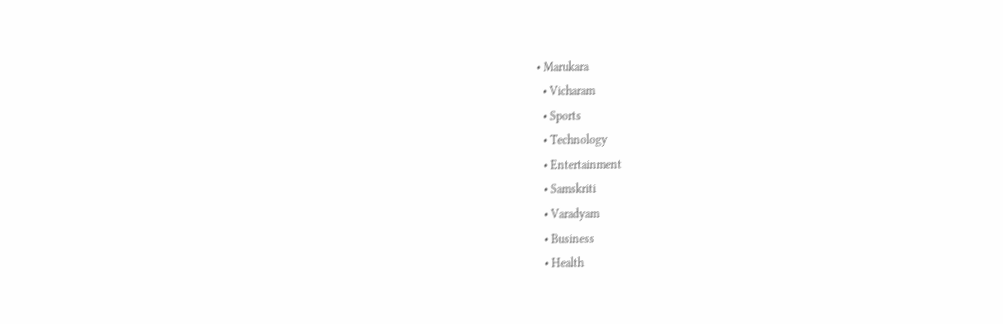• Marukara
  • Vicharam
  • Sports
  • Technology
  • Entertainment
  • Samskriti
  • Varadyam
  • Business
  • Health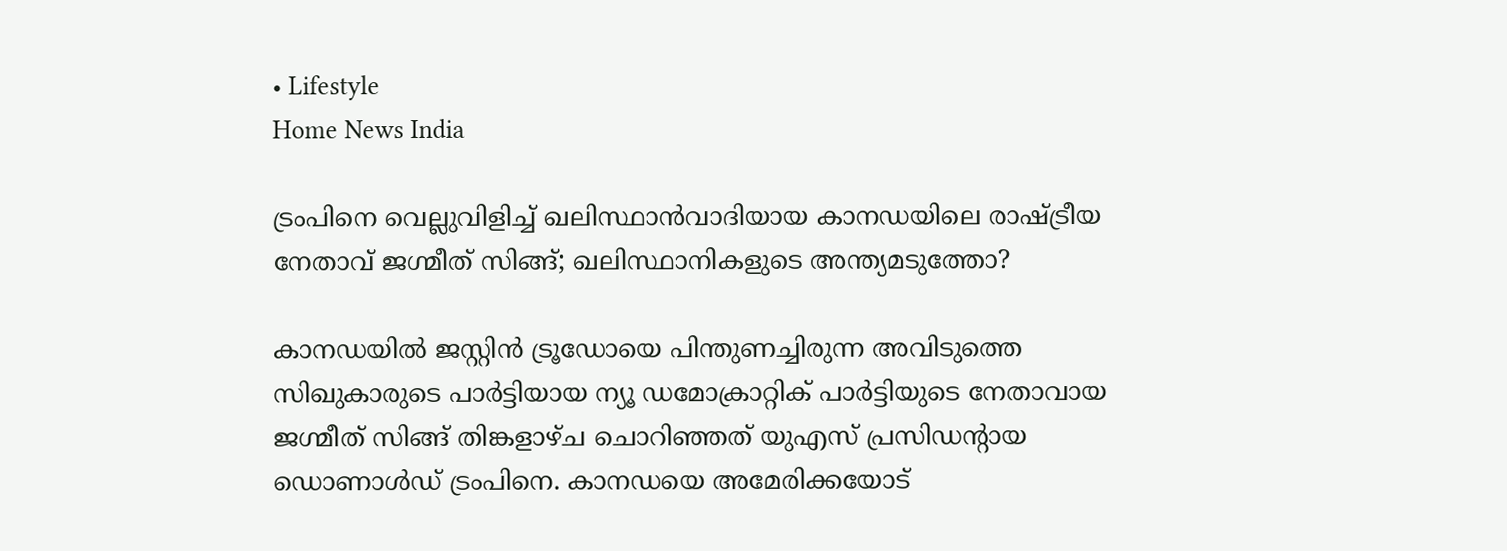• Lifestyle
Home News India

ട്രംപിനെ വെല്ലുവിളിച്ച് ഖലിസ്ഥാന്‍വാദിയായ കാനഡയിലെ രാഷ്‌ട്രീയ നേതാവ് ജഗ്മീത് സിങ്ങ്; ഖലിസ്ഥാനികളുടെ അന്ത്യമടുത്തോ?

കാനഡയില്‍ ജസ്റ്റിന്‍ ട്രൂഡോയെ പിന്തുണച്ചിരുന്ന അവിടുത്തെ സിഖുകാരുടെ പാര്‍ട്ടിയായ ന്യൂ ഡമോക്രാറ്റിക് പാര്‍ട്ടിയുടെ നേതാവായ ജഗ്മീത് സിങ്ങ് തിങ്കളാഴ്ച ചൊറിഞ്ഞത് യുഎസ് പ്രസിഡന്‍റായ ഡൊണാള്‍ഡ് ട്രംപിനെ. കാനഡയെ അമേരിക്കയോട്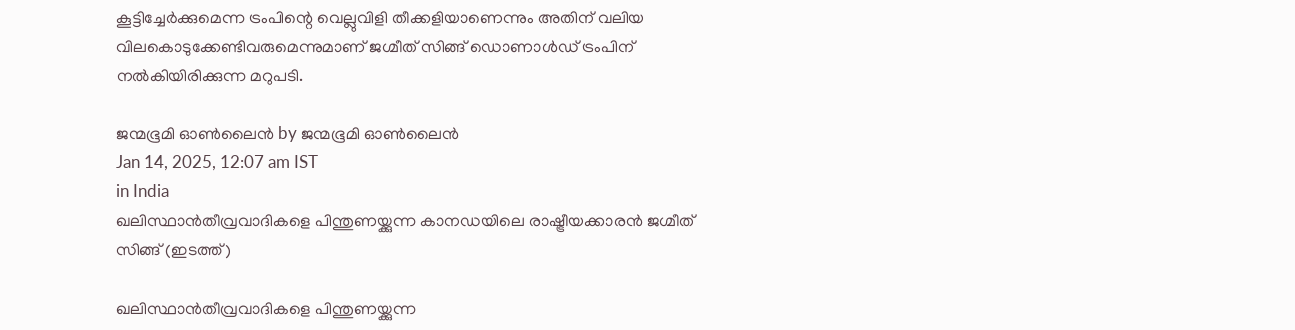കൂട്ടിച്ചേര്‍ക്കുമെന്ന ട്രംപിന്റെ വെല്ലുവിളി തീക്കളിയാണെന്നും അതിന് വലിയ വിലകൊടുക്കേണ്ടിവരുമെന്നുമാണ് ജഗ്മീത് സിങ്ങ് ഡൊണാള്‍ഡ് ട്രംപിന് നല്‍കിയിരിക്കുന്ന മറുപടി.

ജന്മഭൂമി ഓണ്‍ലൈന്‍ by ജന്മഭൂമി ഓണ്‍ലൈന്‍
Jan 14, 2025, 12:07 am IST
in India
ഖലിസ്ഥാന്‍തീവ്രവാദികളെ പിന്തുണയ്ക്കുന്ന കാനഡയിലെ രാഷ്ട്രീയക്കാരന്‍ ജഗ്മീത് സിങ്ങ് (ഇടത്ത്)

ഖലിസ്ഥാന്‍തീവ്രവാദികളെ പിന്തുണയ്ക്കുന്ന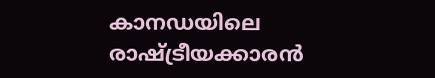കാനഡയിലെ രാഷ്ട്രീയക്കാരന്‍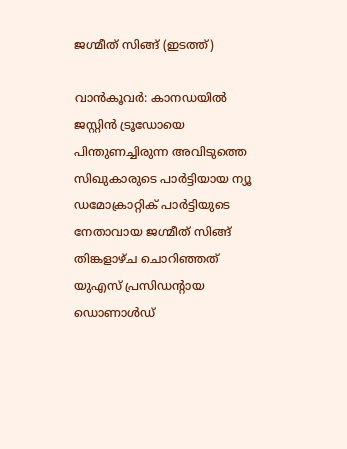ജഗ്മീത് സിങ്ങ് (ഇടത്ത്)

വാന്‍കൂവര്‍: കാനഡയില്‍ ജസ്റ്റിന്‍ ട്രൂഡോയെ പിന്തുണച്ചിരുന്ന അവിടുത്തെ സിഖുകാരുടെ പാര്‍ട്ടിയായ ന്യൂ ഡമോക്രാറ്റിക് പാര്‍ട്ടിയുടെ നേതാവായ ജഗ്മീത് സിങ്ങ് തിങ്കളാഴ്ച ചൊറിഞ്ഞത് യുഎസ് പ്രസിഡന്‍റായ ഡൊണാള്‍ഡ്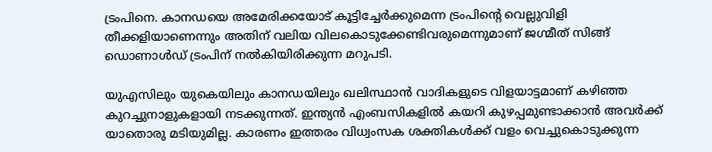ട്രംപിനെ. കാനഡയെ അമേരിക്കയോട് കൂട്ടിച്ചേര്‍ക്കുമെന്ന ട്രംപിന്റെ വെല്ലുവിളി തീക്കളിയാണെന്നും അതിന് വലിയ വിലകൊടുക്കേണ്ടിവരുമെന്നുമാണ് ജഗ്മീത് സിങ്ങ് ഡൊണാള്‍ഡ് ട്രംപിന് നല്‍കിയിരിക്കുന്ന മറുപടി.

യുഎസിലും യുകെയിലും കാനഡയിലും ഖലിസ്ഥാന്‍ വാദികളുടെ വിളയാട്ടമാണ് കഴിഞ്ഞ കുറച്ചുനാളുകളായി നടക്കുന്നത്. ഇന്ത്യന്‍ എംബസികളില്‍ കയറി കുഴപ്പമുണ്ടാക്കാന്‍ അവര്‍ക്ക് യാതൊരു മടിയുമില്ല. കാരണം ഇത്തരം വിധ്വംസക ശക്തികള്‍ക്ക് വളം വെച്ചുകൊടുക്കുന്ന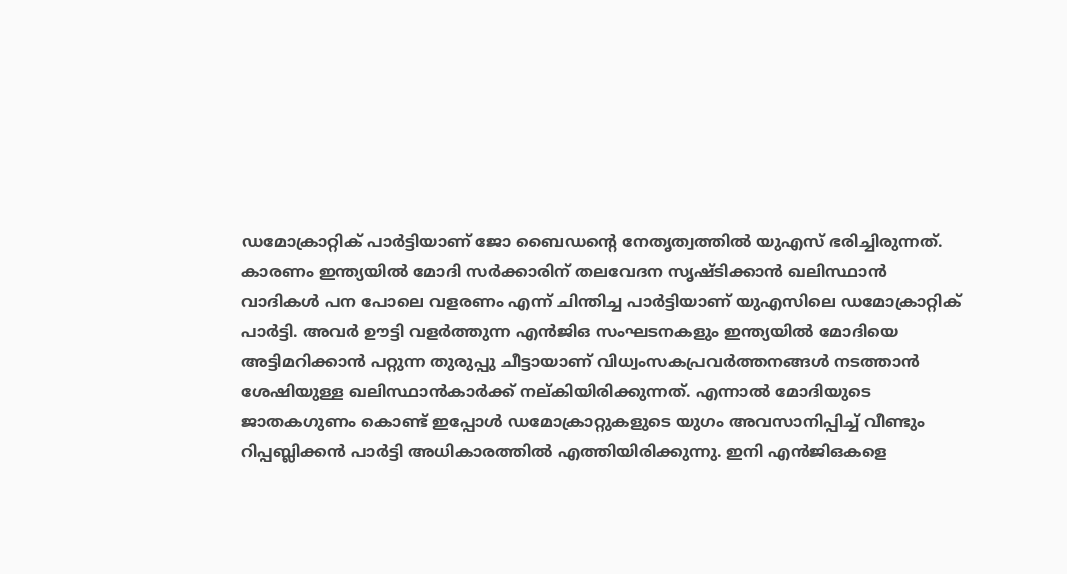ഡമോക്രാറ്റിക് പാര്‍ട്ടിയാണ് ജോ ബൈഡന്റെ നേതൃത്വത്തില്‍ യുഎസ് ഭരിച്ചിരുന്നത്. കാരണം ഇന്ത്യയില്‍ മോദി സര്‍ക്കാരിന് തലവേദന സൃഷ്ടിക്കാന്‍ ഖലിസ്ഥാന്‍ വാദികള്‍ പന പോലെ വളരണം എന്ന് ചിന്തിച്ച പാര്‍ട്ടിയാണ് യുഎസിലെ ഡമോക്രാറ്റിക് പാര്‍ട്ടി. അവര്‍ ഊട്ടി വളര്‍ത്തുന്ന എന്‍ജിഒ സംഘടനകളും ഇന്ത്യയില്‍ മോദിയെ അട്ടിമറിക്കാന്‍ പറ്റുന്ന തുരുപ്പു ചീട്ടായാണ് വിധ്വംസകപ്രവര്‍ത്തനങ്ങള്‍ നടത്താന്‍ ശേഷിയുള്ള ഖലിസ്ഥാന്‍കാര്‍ക്ക് നല‍്കിയിരിക്കുന്നത്. എന്നാല്‍ മോദിയുടെ ജാതകഗുണം കൊണ്ട് ഇപ്പോള്‍ ഡമോക്രാറ്റുകളുടെ യുഗം അവസാനിപ്പിച്ച് വീണ്ടും റിപ്പബ്ലിക്കന്‍ പാര്‍ട്ടി അധികാരത്തില്‍ എത്തിയിരിക്കുന്നു. ഇനി എന്‍ജിഒകളെ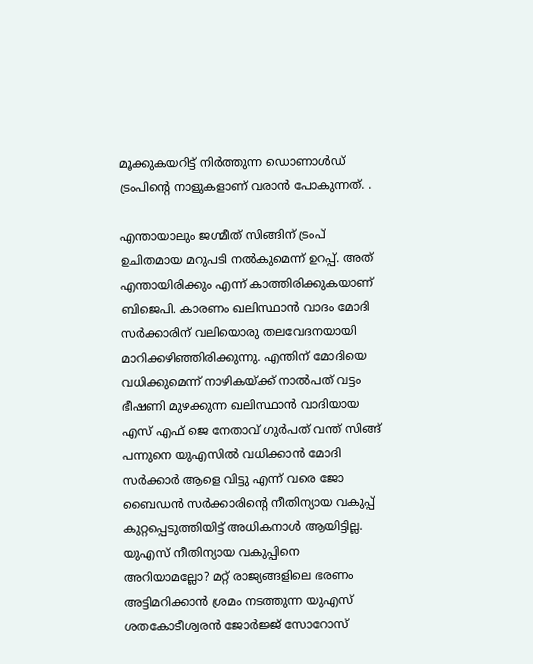മൂക്കുകയറിട്ട് നിര്‍ത്തുന്ന ഡൊണാള്‍ഡ് ട്രംപിന്റെ നാളുകളാണ് വരാന്‍ പോകുന്നത്. .

എന്തായാലും ജഗ്മീത് സിങ്ങിന് ട്രംപ് ഉചിതമായ മറുപടി നല്‍കുമെന്ന് ഉറപ്പ്. അത് എന്തായിരിക്കും എന്ന് കാത്തിരിക്കുകയാണ് ബിജെപി. കാരണം ഖലിസ്ഥാന്‍ വാദം മോദി സര്‍ക്കാരിന് വലിയൊരു തലവേദനയായി മാറിക്കഴിഞ്ഞിരിക്കുന്നു. എന്തിന് മോദിയെ വധിക്കുമെന്ന് നാഴികയ്‌ക്ക് നാല്‍പത് വട്ടം ഭീഷണി മുഴക്കുന്ന ഖലിസ്ഥാന്‍ വാദിയായ എസ് എഫ് ജെ നേതാവ് ഗുര്‍പത് വന്ത് സിങ്ങ് പന്നുനെ യുഎസില്‍ വധിക്കാന്‍ മോദി സര്‍ക്കാര്‍ ആളെ വിട്ടു എന്ന് വരെ ജോ ബൈഡന്‍ സര്‍ക്കാരിന്റെ നീതിന്യായ വകുപ്പ് കുറ്റപ്പെടുത്തിയിട്ട് അധികനാള്‍ ആയിട്ടില്ല. യുഎസ് നീതിന്യായ വകുപ്പിനെ അറിയാമല്ലോ? മറ്റ് രാജ്യങ്ങളിലെ ഭരണം അട്ടിമറിക്കാന്‍ ശ്രമം നടത്തുന്ന യുഎസ് ശതകോടീശ്വരന്‍ ജോര്‍ജ്ജ് സോറോസ്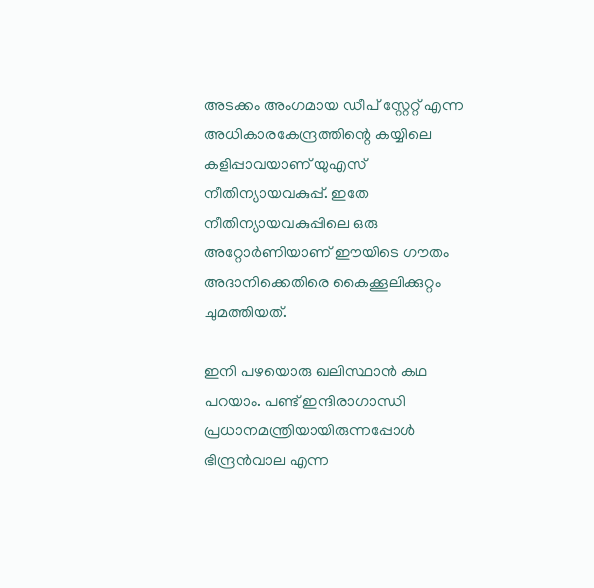അടക്കം അംഗമായ ഡീപ് സ്റ്റേറ്റ് എന്ന അധികാരകേന്ദ്രത്തിന്റെ കയ്യിലെ കളിപ്പാവയാണ് യുഎസ് നീതിന്യായവകുപ്പ്. ഇതേ നീതിന്യായവകുപ്പിലെ ഒരു അറ്റോര്‍ണിയാണ് ഈയിടെ ഗൗതം അദാനിക്കെതിരെ കൈക്കൂലിക്കുറ്റം ചുമത്തിയത്.

ഇനി പഴയൊരു ഖലിസ്ഥാന്‍ കഥ പറയാം. പണ്ട് ഇന്ദിരാഗാന്ധി പ്രധാനമന്ത്രിയായിരുന്നപ്പോള്‍ ഭിന്ദ്രന്‍വാല എന്ന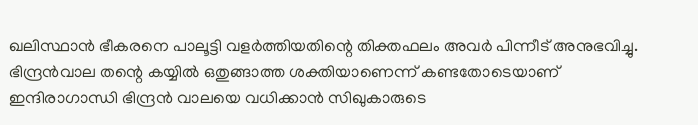ഖലിസ്ഥാന്‍ ഭീകരനെ പാലൂട്ടി വളര്‍ത്തിയതിന്റെ തിക്തഫലം അവര്‍ പിന്നീട് അനുഭവിച്ചു. ഭിന്ദ്രന്‍വാല തന്റെ കയ്യില്‍ ഒതുങ്ങാത്ത ശക്തിയാണെന്ന് കണ്ടതോടെയാണ് ഇന്ദിരാഗാന്ധി ഭിന്ദ്രന്‍ വാലയെ വധിക്കാന്‍ സിഖുകാരുടെ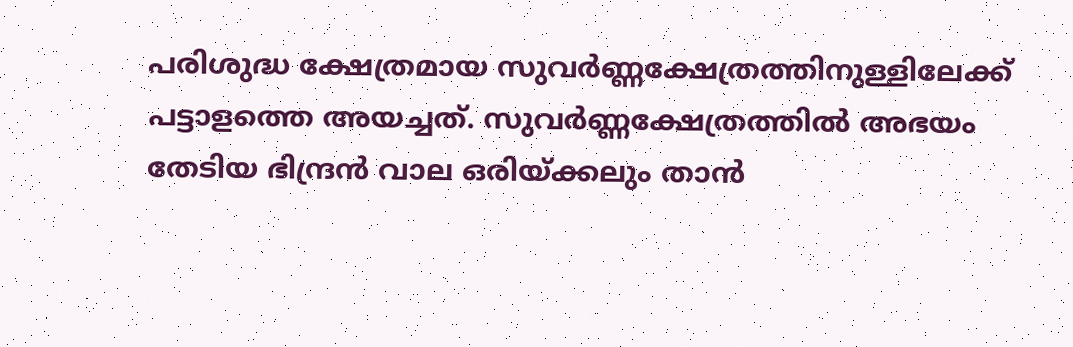പരിശുദ്ധ ക്ഷേത്രമായ സുവര്‍ണ്ണക്ഷേത്രത്തിനുള്ളിലേക്ക് പട്ടാളത്തെ അയച്ചത്. സുവര്‍ണ്ണക്ഷേത്രത്തില്‍ അഭയം തേടിയ ഭിന്ദ്രന്‍ വാല ഒരിയ്‌ക്കലും താന്‍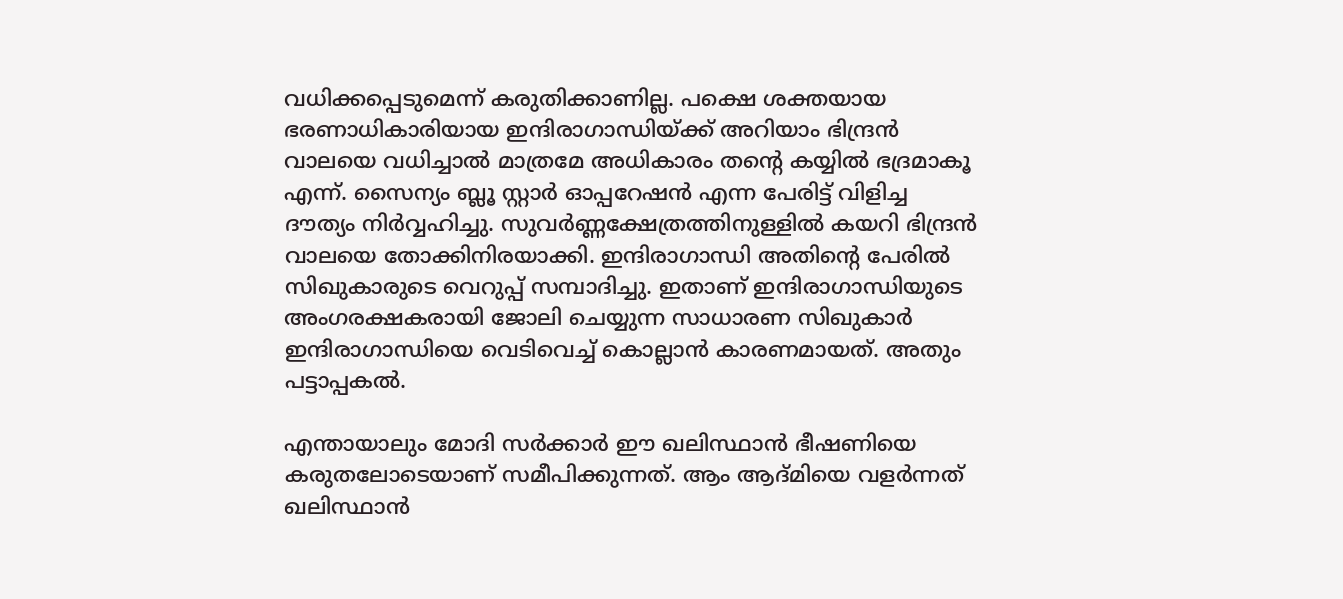വധിക്കപ്പെടുമെന്ന് കരുതിക്കാണില്ല. പക്ഷെ ശക്തയായ ഭരണാധികാരിയായ ഇന്ദിരാഗാന്ധിയ്‌ക്ക് അറിയാം ഭിന്ദ്രന്‍ വാലയെ വധിച്ചാല്‍ മാത്രമേ അധികാരം തന്റെ കയ്യില്‍ ഭദ്രമാകൂ എന്ന്. സൈന്യം ബ്ലൂ സ്റ്റാര്‍ ഓപ്പറേഷന്‍ എന്ന പേരിട്ട് വിളിച്ച ദൗത്യം നിര്‍വ്വഹിച്ചു. സുവര്‍ണ്ണക്ഷേത്രത്തിനുള്ളില്‍ കയറി ഭിന്ദ്രന്‍ വാലയെ തോക്കിനിരയാക്കി. ഇന്ദിരാഗാന്ധി അതിന്റെ പേരില്‍ സിഖുകാരുടെ വെറുപ്പ് സമ്പാദിച്ചു. ഇതാണ് ഇന്ദിരാഗാന്ധിയുടെ അംഗരക്ഷകരായി ജോലി ചെയ്യുന്ന സാധാരണ സിഖുകാര്‍ ഇന്ദിരാഗാന്ധിയെ വെടിവെച്ച് കൊല്ലാന്‍ കാരണമായത്. അതും പട്ടാപ്പകല്‍.

എന്തായാലും മോദി സര്‍ക്കാര്‍ ഈ ഖലിസ്ഥാന്‍ ഭീഷണിയെ കരുതലോടെയാണ് സമീപിക്കുന്നത്. ആം ആദ്മിയെ വളര്‍ന്നത് ഖലിസ്ഥാന്‍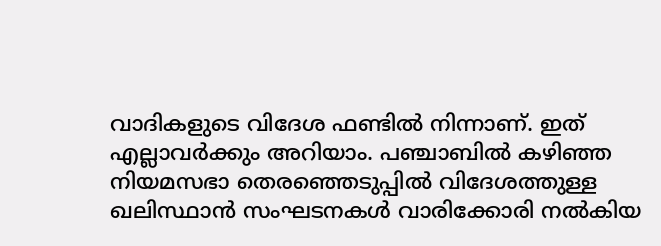വാദികളുടെ വിദേശ ഫണ്ടില്‍ നിന്നാണ്. ഇത് എല്ലാവര്‍ക്കും അറിയാം. പഞ്ചാബില്‍ കഴിഞ്ഞ നിയമസഭാ തെരഞ്ഞെടുപ്പില്‍ വിദേശത്തുള്ള ഖലിസ്ഥാന്‍ സംഘടനകള്‍ വാരിക്കോരി നല്‍കിയ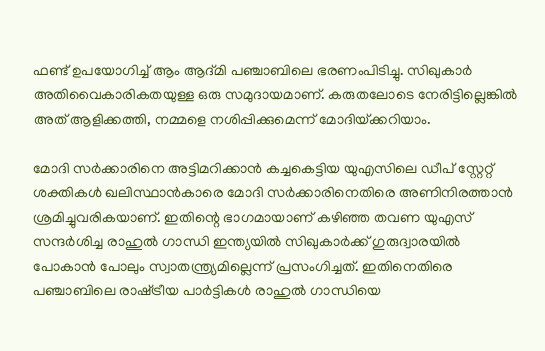ഫണ്ട് ഉപയോഗിച്ച് ആം ആദ്മി പ‍ഞ്ചാബിലെ ഭരണംപിടിച്ചു. സിഖുകാര്‍ അതിവൈകാരികതയുള്ള ഒരു സമുദായമാണ്. കരുതലോടെ നേരിട്ടില്ലെങ്കില്‍ അത് ആളിക്കത്തി, നമ്മളെ നശിപ്പിക്കുമെന്ന് മോദിയ്‌ക്കറിയാം.

മോദി സര്‍ക്കാരിനെ അട്ടിമറിക്കാന്‍ കച്ചകെട്ടിയ യുഎസിലെ ഡീപ് സ്റ്റേറ്റ് ശക്തികള്‍ ഖലിസ്ഥാന്‍കാരെ മോദി സര്‍ക്കാരിനെതിരെ അണിനിരത്താന്‍ ശ്രമിച്ചുവരികയാണ്. ഇതിന്റെ ഭാഗമായാണ് കഴിഞ്ഞ തവണ യുഎസ് സന്ദര്‍ശിച്ച രാഹുല്‍ ഗാന്ധി ഇന്ത്യയില്‍ സിഖുകാര്‍ക്ക് ഗുരുദ്വാരയില്‍ പോകാന്‍ പോലും സ്വാതന്ത്ര്യമില്ലെന്ന് പ്രസംഗിച്ചത്. ഇതിനെതിരെ പഞ്ചാബിലെ രാഷ്‌ട്രീയ പാര്‍ട്ടികള്‍ രാഹുല്‍ ഗാന്ധിയെ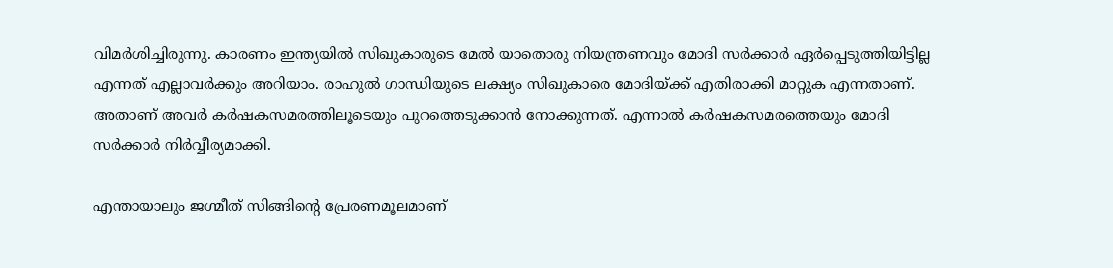വിമര്‍ശിച്ചിരുന്നു. കാരണം ഇന്ത്യയില്‍ സിഖുകാരുടെ മേല്‍ യാതൊരു നിയന്ത്രണവും മോദി സര്‍ക്കാര്‍ ഏര്‍പ്പെടുത്തിയിട്ടില്ല എന്നത് എല്ലാവര്‍ക്കും അറിയാം. രാഹുല്‍ ഗാന്ധിയുടെ ലക്ഷ്യം സിഖുകാരെ മോദിയ്‌ക്ക് എതിരാക്കി മാറ്റുക എന്നതാണ്. അതാണ് അവര്‍ കര്‍ഷകസമരത്തിലൂടെയും പുറത്തെടുക്കാന്‍ നോക്കുന്നത്. എന്നാല്‍ കര്‍ഷകസമരത്തെയും മോദി സര്‍ക്കാര്‍ നിര്‍വ്വീര്യമാക്കി.

എന്തായാലും ജഗ്മീത് സിങ്ങിന്റെ പ്രേരണമൂലമാണ്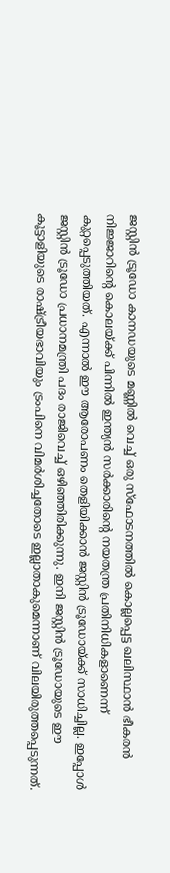ജസ്റ്റിന്‍ ട്രൂഡോ കാനഡയുടെ മണ്ണില്‍ വെച്ച് ഒരു സ്ഫോടനത്തില്‍ കൊല്ലപ്പെട്ട ഖലിസ്ഥാന്‍ ഭീകരന്‍ നിജ്ജാറിന്റെ കൊലയ്‌ക്ക് പിന്നില്‍ ഇന്ത്യന്‍ സര്‍ക്കാരിന്റെ നയതന്ത്ര പ്രതിനിധികളാണെന്ന് കുറ്റപ്പെടുത്തിയത്. എന്നാല്‍ ഈ ആരോപണം തെളിയിക്കാന്‍ ജസ്റ്റിന്‍ ട്രൂഡോയ്‌ക്ക് സാധിച്ചില്ല. ഇപ്പോള്‍ ജസ്റ്റിന്‍ ട്രൂഡോ പ്രധാനമന്ത്രി പദം രാജിവെച്ച് ഒഴിഞ്ഞിരിക്കുന്നു. ഇനി ജസ്റ്റിന്‍ ട്രൂഡോയുടെ ഈ കൂട്ടാളിയുടെ രാഷ്‌ട്രീയഭാവിയും ട്രംപിനെ വിമര്‍ശിച്ചതോടെ ഇല്ലാതാകുമെന്നാണ് വിലയിരുത്തപ്പെടുന്നത്.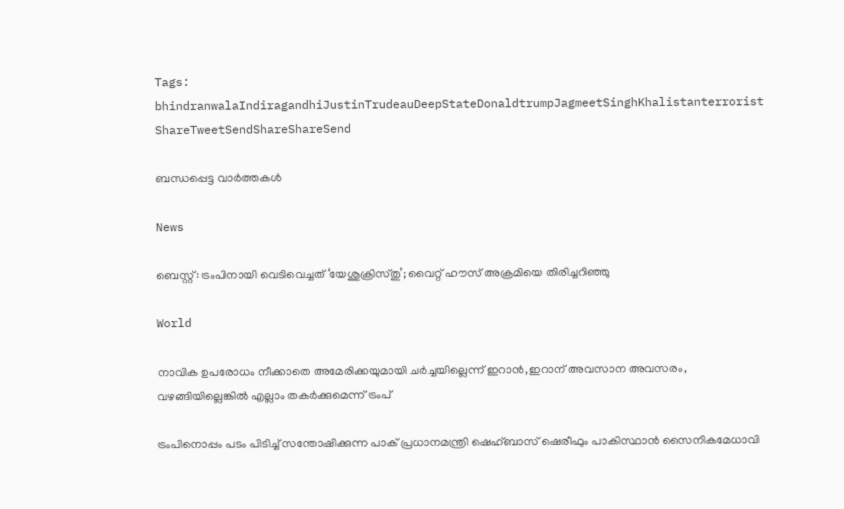Tags: bhindranwalaIndiragandhiJustinTrudeauDeepStateDonaldtrumpJagmeetSinghKhalistanterrorist
ShareTweetSendShareShareSend

ബന്ധപ്പെട്ട വാര്‍ത്തകള്‍

News

ബെസ്റ്റ്: ട്രംപിനായി വെടിവെച്ചത് ‘യേശുക്രിസ്തു’; വൈറ്റ് ഹൗസ് അക്രമിയെ തിരിച്ചറിഞ്ഞു

World

നാവിക ഉപരോധം നീക്കാതെ അമേരിക്കയുമായി ചര്‍ച്ചയില്ലെന്ന് ഇറാന്‍,ഇറാന് അവസാന അവസരം, വഴങ്ങിയില്ലെങ്കില്‍ എല്ലാം തകര്‍ക്കുമെന്ന് ട്രംപ്

ട്രംപിനൊപ്പം പടം പിടിച്ച് സന്തോഷിക്കുന്ന പാക് പ്രധാനമന്ത്രി ഷെഹ്ബാസ് ഷെരീഫും പാകിസ്ഥാന്‍ സൈനികമേധാവി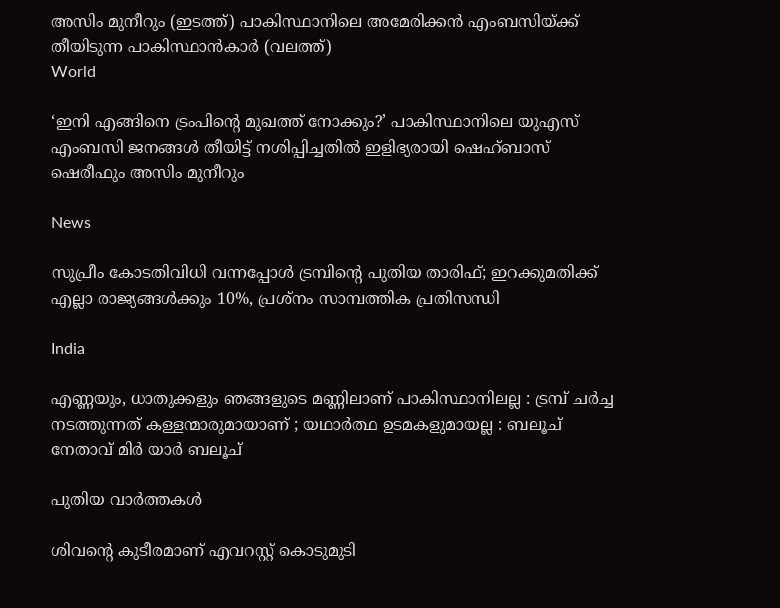അസിം മുനീറും (ഇടത്ത്) പാകിസ്ഥാനിലെ അമേരിക്കന്‍ എംബസിയ്ക്ക് തീയിടുന്ന പാകിസ്ഥാന്‍കാര്‍ (വലത്ത്)
World

‘ഇനി എങ്ങിനെ ട്രംപിന്റെ മുഖത്ത് നോക്കും?’ പാകിസ്ഥാനിലെ യുഎസ് എംബസി ജനങ്ങള്‍ തീയിട്ട് നശിപ്പിച്ചതില്‍ ഇളിഭ്യരായി ഷെഹ്ബാസ് ഷെരീഫും അസിം മുനീറും

News

സുപ്രീം കോടതിവിധി വന്നപ്പോൾ ട്രമ്പിന്റെ പുതിയ താരിഫ്; ഇറക്കുമതിക്ക് എല്ലാ രാജ്യങ്ങൾക്കും 10%, പ്രശ്‌നം സാമ്പത്തിക പ്രതിസന്ധി

India

എണ്ണയും, ധാതുക്കളും ഞങ്ങളുടെ മണ്ണിലാണ് പാകിസ്ഥാനിലല്ല : ട്രമ്പ് ചർച്ച നടത്തുന്നത് കള്ളന്മാരുമായാണ് ; യഥാർത്ഥ ഉടമകളുമായല്ല : ബലൂച് നേതാവ് മിർ യാർ ബലൂച്

പുതിയ വാര്‍ത്തകള്‍

ശിവന്റെ കുടീരമാണ് എവറസ്റ്റ് കൊടുമുടി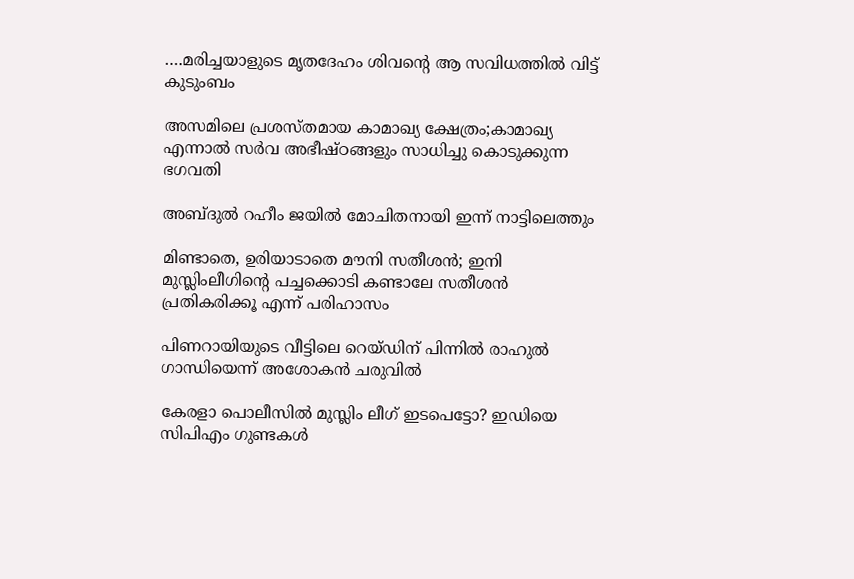….മരിച്ചയാളുടെ മൃതദേഹം ശിവന്റെ ആ സവിധത്തില്‍ വിട്ട് കുടുംബം

അസമിലെ പ്രശസ്തമായ കാമാഖ്യ ക്ഷേത്രം;കാമാഖ്യ എന്നാൽ സർവ അഭീഷ്ഠങ്ങളും സാധിച്ചു കൊടുക്കുന്ന ഭഗവതി

അബ്‍ദുൽ റഹീം ജയിൽ മോചിതനായി ഇന്ന് നാട്ടിലെത്തും

മിണ്ടാതെ, ഉരിയാടാതെ മൗനി സതീശന്‍; ഇനി മുസ്ലിംലീഗിന്റെ പച്ചക്കൊടി കണ്ടാലേ സതീശന്‍ പ്രതികരിക്കൂ എന്ന് പരിഹാസം

പിണറായിയുടെ വീട്ടിലെ റെയ്ഡിന് പിന്നില്‍ രാഹുല്‍ ഗാന്ധിയെന്ന് അശോകൻ ചരുവില്‍

കേരളാ പൊലീസില്‍ മുസ്ലിം ലീഗ് ഇടപെട്ടോ? ഇഡിയെ സിപിഎം ഗുണ്ടകള്‍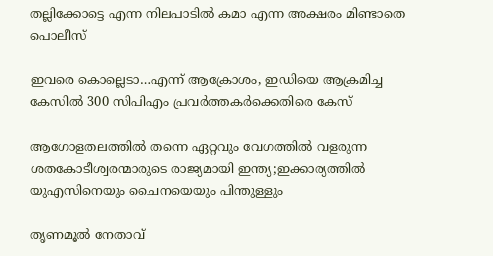തല്ലിക്കോട്ടെ എന്ന നിലപാടില്‍ കമാ എന്ന അക്ഷരം മിണ്ടാതെ പൊലീസ്

ഇവരെ കൊല്ലെടാ…എന്ന് ആക്രോശം, ഇഡിയെ ആക്രമിച്ച കേസില്‍ 300 സിപിഎം പ്രവര്‍ത്തകര്‍ക്കെതിരെ കേസ്

ആഗോളതലത്തില്‍ തന്നെ ഏറ്റവും വേഗത്തില്‍ വളരുന്ന ശതകോടീശ്വരന്മാരുടെ രാജ്യമായി ഇന്ത്യ;ഇക്കാര്യത്തില്‍ യുഎസിനെയും ചൈനയെയും പിന്തുള്ളും

തൃണമൂല്‍ നേതാവ്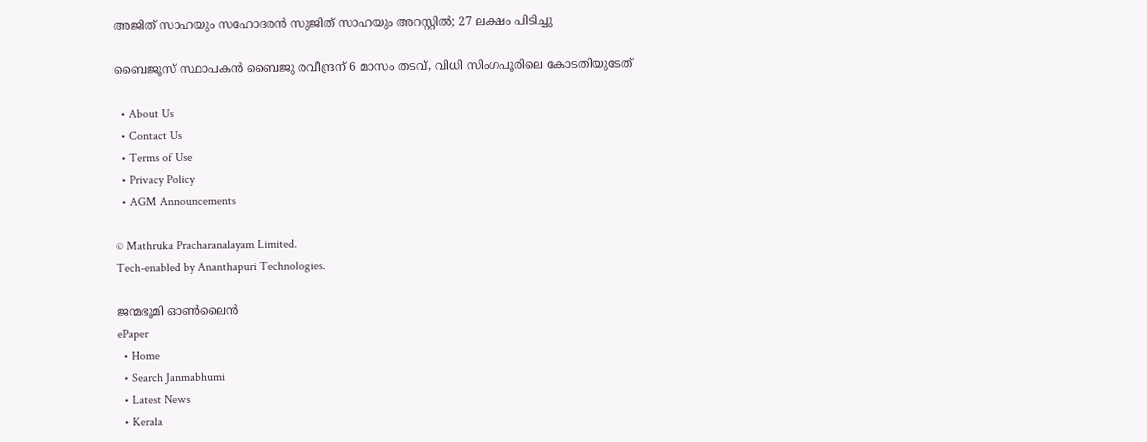അജിത് സാഹയും സഹോദരന്‍ സുജിത് സാഹയും അറസ്റ്റില്‍; 27 ലക്ഷം പിടിച്ചു

ബൈജൂസ് സ്ഥാപകന്‍ ബൈജു രവീന്ദ്രന് 6 മാസം തടവ്, വിധി സിംഗപൂരിലെ കോടതിയുടേത്

  • About Us
  • Contact Us
  • Terms of Use
  • Privacy Policy
  • AGM Announcements

© Mathruka Pracharanalayam Limited.
Tech-enabled by Ananthapuri Technologies.

ജന്മഭൂമി ഓണ്‍ലൈന്‍
ePaper
  • Home
  • Search Janmabhumi
  • Latest News
  • Kerala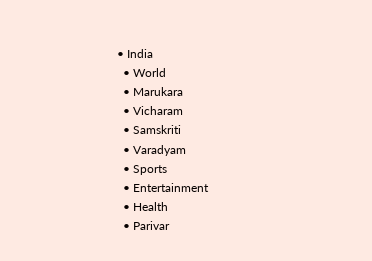• India
  • World
  • Marukara
  • Vicharam
  • Samskriti
  • Varadyam
  • Sports
  • Entertainment
  • Health
  • Parivar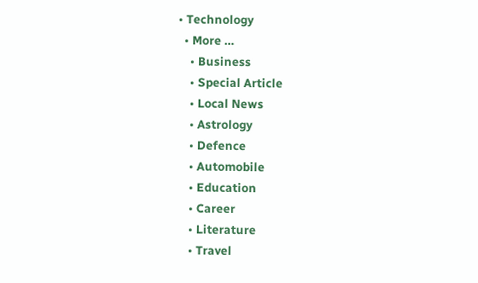• Technology
  • More …
    • Business
    • Special Article
    • Local News
    • Astrology
    • Defence
    • Automobile
    • Education
    • Career
    • Literature
    • Travel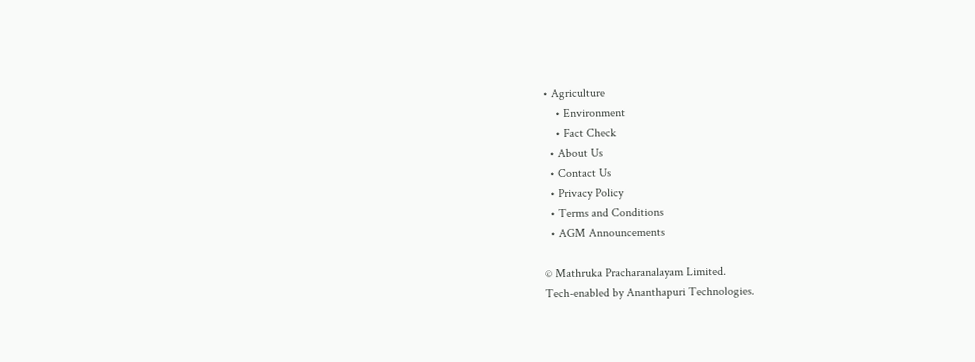• Agriculture
    • Environment
    • Fact Check
  • About Us
  • Contact Us
  • Privacy Policy
  • Terms and Conditions
  • AGM Announcements

© Mathruka Pracharanalayam Limited.
Tech-enabled by Ananthapuri Technologies.